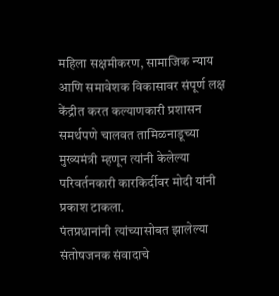महिला सक्षमीकरण, सामाजिक न्याय आणि समावेशक विकासावर संपूर्ण लक्ष केंद्रीत करत कल्याणकारी प्रशासन समर्थपणे चालवत तामिळनाडूच्या मुख्यमंत्री म्हणून त्यांनी केलेल्या परिवर्तनकारी कारकिर्दीवर मोदी यांनी प्रकाश टाकला.
पंतप्रधानांनी त्यांच्यासोबत झालेल्या संतोषजनक संवादाचे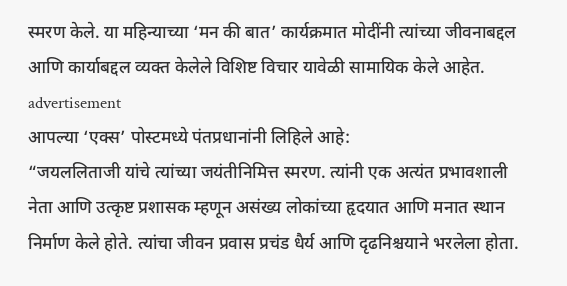स्मरण केले. या महिन्याच्या ‘मन की बात’ कार्यक्रमात मोदींनी त्यांच्या जीवनाबद्दल आणि कार्याबद्दल व्यक्त केलेले विशिष्ट विचार यावेळी सामायिक केले आहेत.
advertisement
आपल्या ‘एक्स’ पोस्टमध्ये पंतप्रधानांनी लिहिले आहे:
“जयललिताजी यांचे त्यांच्या जयंतीनिमित्त स्मरण. त्यांनी एक अत्यंत प्रभावशाली नेता आणि उत्कृष्ट प्रशासक म्हणून असंख्य लोकांच्या हृदयात आणि मनात स्थान निर्माण केले होते. त्यांचा जीवन प्रवास प्रचंड धैर्य आणि दृढनिश्चयाने भरलेला होता.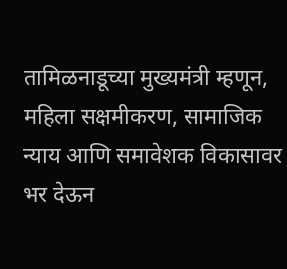तामिळनाडूच्या मुख्यमंत्री म्हणून, महिला सक्षमीकरण, सामाजिक न्याय आणि समावेशक विकासावर भर देऊन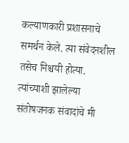कल्याणकारी प्रशासनाचे समर्थन केले. त्या संवेदनशील तसेच निश्चयी होत्या. त्यांच्याशी झालेल्या संतोषजनक संवादांचे मी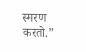स्मरण करतो.”